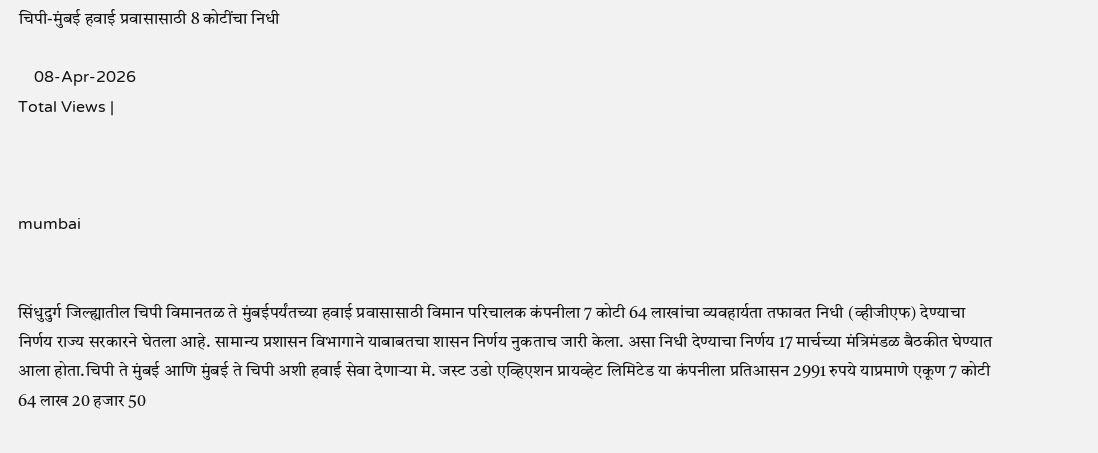चिपी-मुंबई हवाई प्रवासासाठी 8 कोटींचा निधी

    08-Apr-2026
Total Views |



mumbai


सिंधुदुर्ग जिल्ह्यातील चिपी विमानतळ ते मुंबईपर्यंतच्या हवाई प्रवासासाठी विमान परिचालक कंपनीला 7 कोटी 64 लाखांचा व्यवहार्यता तफावत निधी (व्हीजीएफ) देण्याचा निर्णय राज्य सरकारने घेतला आहे. सामान्य प्रशासन विभागाने याबाबतचा शासन निर्णय नुकताच जारी केला. असा निधी देण्याचा निर्णय 17 मार्चच्या मंत्रिमंडळ बैठकीत घेण्यात आला होता.चिपी ते मुंबई आणि मुंबई ते चिपी अशी हवाई सेवा देणाऱ्या मे. जस्ट उडो एव्हिएशन प्रायव्हेट लिमिटेड या कंपनीला प्रतिआसन 2991 रुपये याप्रमाणे एकूण 7 कोटी 64 लाख 20 हजार 50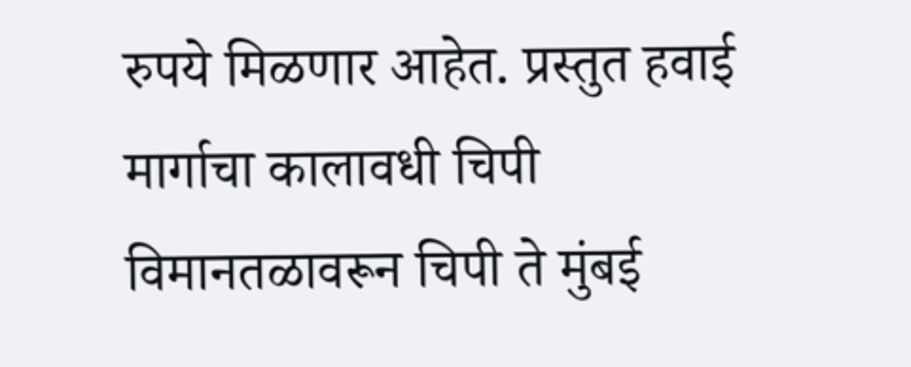रुपये मिळणार आहेत. प्रस्तुत हवाई मार्गाचा कालावधी चिपी विमानतळावरून चिपी ते मुंबई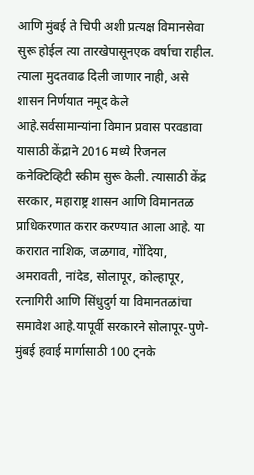आणि मुंबई ते चिपी अशी प्रत्यक्ष विमानसेवा सुरू होईल त्या तारखेपासूनएक वर्षाचा राहील. त्याला मुदतवाढ दिली जाणार नाही, असे शासन निर्णयात नमूद केले आहे.सर्वसामान्यांना विमान प्रवास परवडावा यासाठी केंद्राने 2016 मध्ये रिजनल कनेक्टिव्हिटी स्कीम सुरू केली. त्यासाठी केंद्र सरकार, महाराष्ट्र शासन आणि विमानतळ प्राधिकरणात करार करण्यात आला आहे. या करारात नाशिक, जळगाव, गोंदिया, अमरावती, नांदेड, सोलापूर, कोल्हापूर, रत्नागिरी आणि सिंधुदुर्ग या विमानतळांचा समावेश आहे.यापूर्वी सरकारने सोलापूर-पुणे-मुंबई हवाई मार्गासाठी 100 ट्नके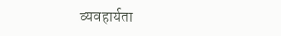व्यवहार्यता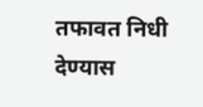तफावत निधी देण्यास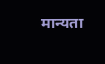मान्यता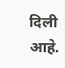दिली आहे.